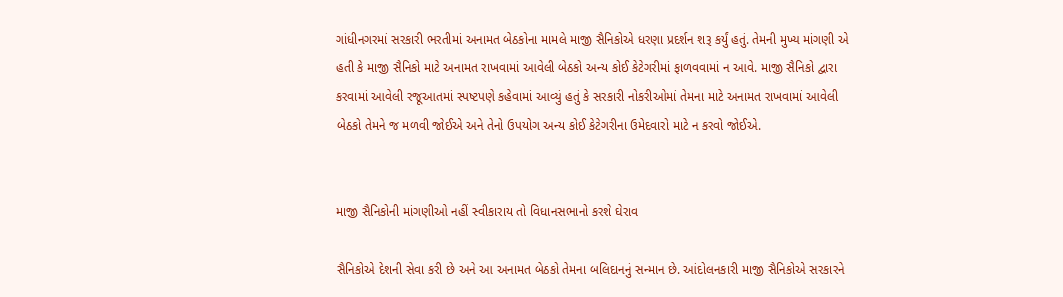ગાંધીનગરમાં સરકારી ભરતીમાં અનામત બેઠકોના મામલે માજી સૈનિકોએ ધરણા પ્રદર્શન શરૂ કર્યું હતું. તેમની મુખ્ય માંગણી એ હતી કે માજી સૈનિકો માટે અનામત રાખવામાં આવેલી બેઠકો અન્ય કોઈ કેટેગરીમાં ફાળવવામાં ન આવે. માજી સૈનિકો દ્વારા કરવામાં આવેલી રજૂઆતમાં સ્પષ્ટપણે કહેવામાં આવ્યું હતું કે સરકારી નોકરીઓમાં તેમના માટે અનામત રાખવામાં આવેલી બેઠકો તેમને જ મળવી જોઈએ અને તેનો ઉપયોગ અન્ય કોઈ કેટેગરીના ઉમેદવારો માટે ન કરવો જોઈએ.


માજી સૈનિકોની માંગણીઓ નહીં સ્વીકારાય તો વિધાનસભાનો કરશે ઘેરાવ

સૈનિકોએ દેશની સેવા કરી છે અને આ અનામત બેઠકો તેમના બલિદાનનું સન્માન છે. આંદોલનકારી માજી સૈનિકોએ સરકારને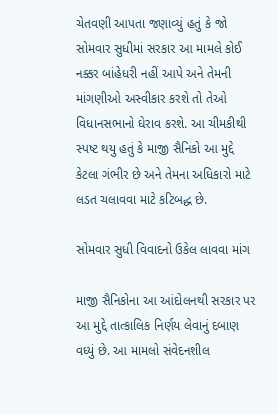ચેતવણી આપતા જણાવ્યું હતું કે જો સોમવાર સુધીમાં સરકાર આ મામલે કોઈ નક્કર બાંહેધરી નહીં આપે અને તેમની માંગણીઓ અસ્વીકાર કરશે તો તેઓ વિધાનસભાનો ઘેરાવ કરશે. આ ચીમકીથી સ્પષ્ટ થયુ હતું કે માજી સૈનિકો આ મુદ્દે કેટલા ગંભીર છે અને તેમના અધિકારો માટે લડત ચલાવવા માટે કટિબદ્ધ છે.

સોમવાર સુધી વિવાદનો ઉકેલ લાવવા માંગ

માજી સૈનિકોના આ આંદોલનથી સરકાર પર આ મુદ્દે તાત્કાલિક નિર્ણય લેવાનું દબાણ વધ્યું છે. આ મામલો સંવેદનશીલ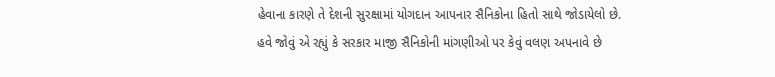હેવાના કારણે તે દેશની સુરક્ષામાં યોગદાન આપનાર સૈનિકોના હિતો સાથે જોડાયેલો છે. હવે જોવું એ રહ્યું કે સરકાર માજી સૈનિકોની માંગણીઓ પર કેવું વલણ અપનાવે છે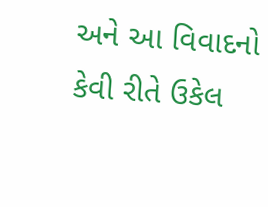અને આ વિવાદનો કેવી રીતે ઉકેલ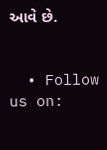આવે છે.


  • Follow us on: